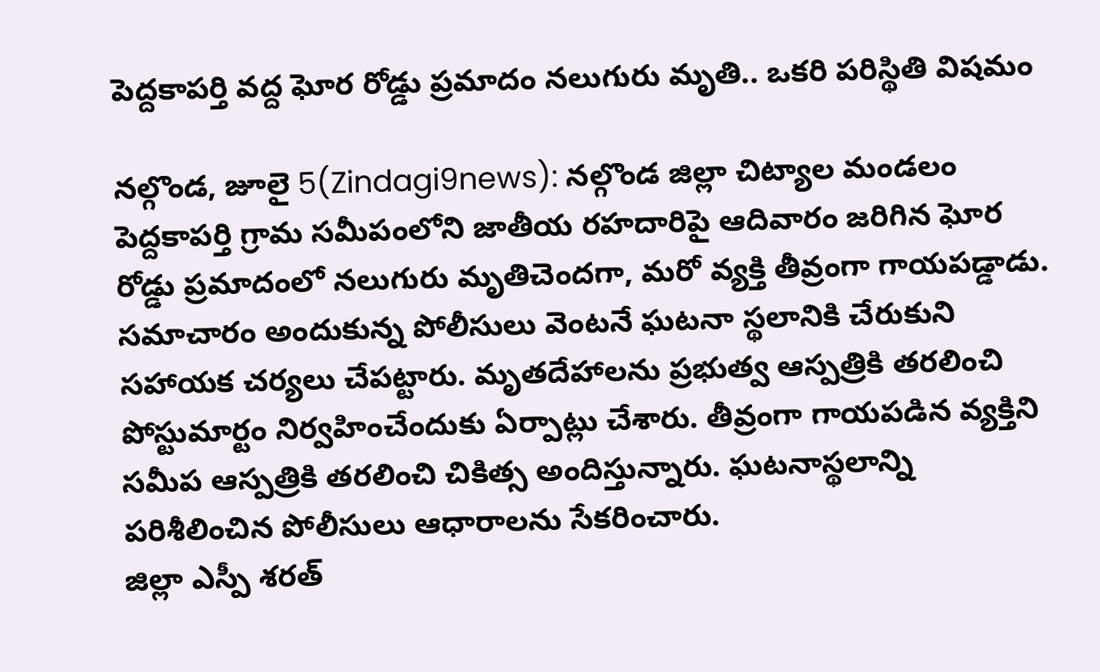పెద్దకాపర్తి వద్ద ఘోర రోడ్డు ప్రమాదం నలుగురు మృతి.. ఒకరి పరిస్థితి విషమం

నల్గొండ, జూలై 5(Zindagi9news): నల్గొండ జిల్లా చిట్యాల మండలం పెద్దకాపర్తి గ్రామ సమీపంలోని జాతీయ రహదారిపై ఆదివారం జరిగిన ఘోర రోడ్డు ప్రమాదంలో నలుగురు మృతిచెందగా, మరో వ్యక్తి తీవ్రంగా గాయపడ్డాడు. సమాచారం అందుకున్న పోలీసులు వెంటనే ఘటనా స్థలానికి చేరుకుని సహాయక చర్యలు చేపట్టారు. మృతదేహాలను ప్రభుత్వ ఆస్పత్రికి తరలించి పోస్టుమార్టం నిర్వహించేందుకు ఏర్పాట్లు చేశారు. తీవ్రంగా గాయపడిన వ్యక్తిని సమీప ఆస్పత్రికి తరలించి చికిత్స అందిస్తున్నారు. ఘటనాస్థలాన్ని పరిశీలించిన పోలీసులు ఆధారాలను సేకరించారు.
జిల్లా ఎస్పీ శరత్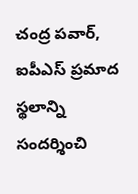చంద్ర పవార్, ఐపీఎస్ ప్రమాద స్థలాన్ని సందర్శించి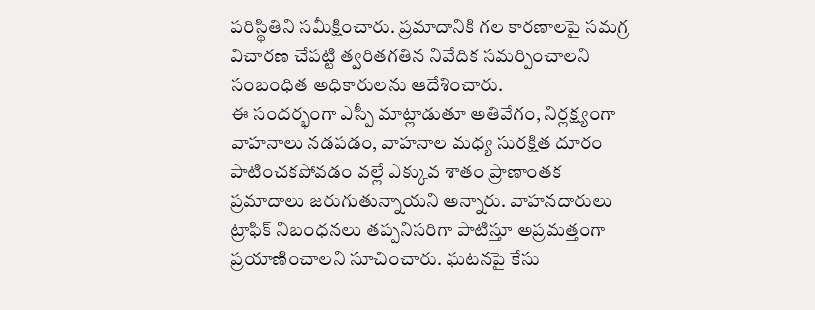పరిస్థితిని సమీక్షించారు. ప్రమాదానికి గల కారణాలపై సమగ్ర విచారణ చేపట్టి త్వరితగతిన నివేదిక సమర్పించాలని సంబంధిత అధికారులను ఆదేశించారు.
ఈ సందర్భంగా ఎస్పీ మాట్లాడుతూ అతివేగం, నిర్లక్ష్యంగా వాహనాలు నడపడం, వాహనాల మధ్య సురక్షిత దూరం పాటించకపోవడం వల్లే ఎక్కువ శాతం ప్రాణాంతక ప్రమాదాలు జరుగుతున్నాయని అన్నారు. వాహనదారులు ట్రాఫిక్ నిబంధనలు తప్పనిసరిగా పాటిస్తూ అప్రమత్తంగా ప్రయాణించాలని సూచించారు. ఘటనపై కేసు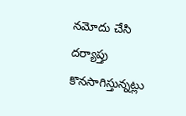నమోదు చేసి దర్యాప్తు కొనసాగిస్తున్నట్లు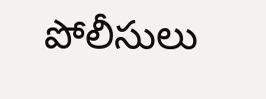పోలీసులు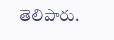తెలిపారు.